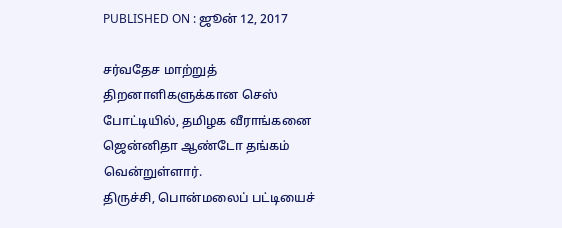PUBLISHED ON : ஜூன் 12, 2017

சர்வதேச மாற்றுத் திறனாளிகளுக்கான செஸ் போட்டியில், தமிழக வீராங்கனை ஜென்னிதா ஆண்டோ தங்கம் வென்றுள்ளார்.
திருச்சி, பொன்மலைப் பட்டியைச்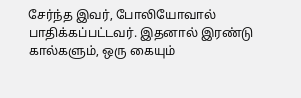சேர்ந்த இவர், போலியோவால் பாதிக்கப்பட்டவர். இதனால் இரண்டு கால்களும், ஒரு கையும்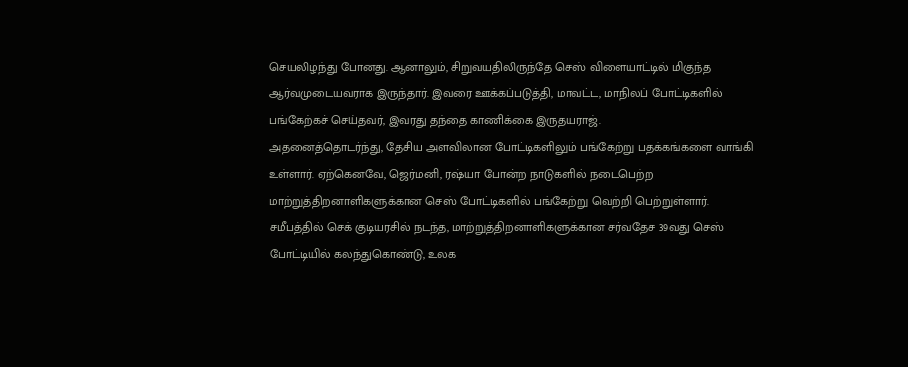செயலிழந்து போனது. ஆனாலும், சிறுவயதிலிருந்தே செஸ் விளையாட்டில் மிகுந்த ஆர்வமுடையவராக இருந்தார். இவரை ஊக்கப்படுத்தி, மாவட்ட, மாநிலப் போட்டிகளில் பங்கேற்கச் செய்தவர், இவரது தந்தை காணிக்கை இருதயராஜ்.
அதனைத்தொடர்ந்து, தேசிய அளவிலான போட்டிகளிலும் பங்கேற்று பதக்கங்களை வாங்கி உள்ளார். ஏற்கெனவே, ஜெர்மனி, ரஷ்யா போன்ற நாடுகளில் நடைபெற்ற மாற்றுத்திறனாளிகளுக்கான செஸ் போட்டிகளில் பங்கேற்று வெற்றி பெற்றுள்ளார்.
சமீபத்தில் செக் குடியரசில் நடந்த, மாற்றுத்திறனாளிகளுக்கான சர்வதேச 39வது செஸ் போட்டியில் கலந்துகொண்டு, உலக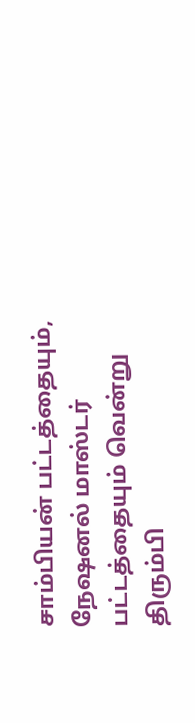சாம்பியன் பட்டத்தையும், நேஷனல் மாஸ்டர் பட்டத்தையும் வென்று திரும்பி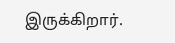இருக்கிறார்.